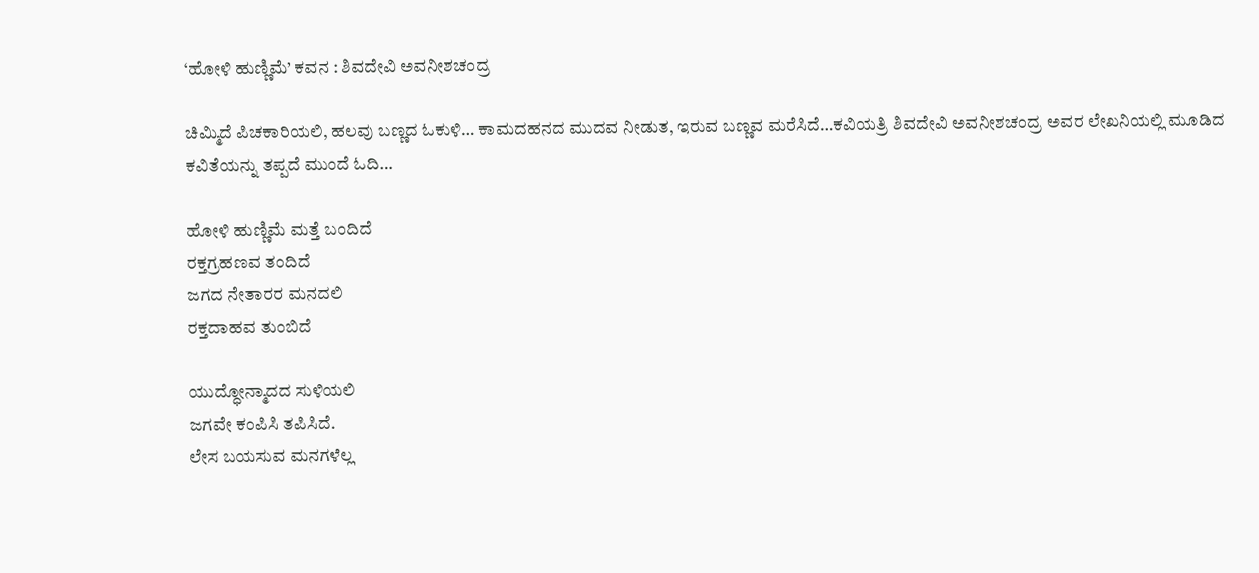‘ಹೋಳಿ ಹುಣ್ಣಿಮೆ’ ಕವನ : ಶಿವದೇವಿ ಅವನೀಶಚಂದ್ರ

ಚಿಮ್ಮಿದೆ ಪಿಚಕಾರಿಯಲಿ, ಹಲವು ಬಣ್ಣದ ಓಕುಳಿ… ಕಾಮದಹನದ ಮುದವ ನೀಡುತ, ಇರುವ ಬಣ್ಣವ ಮರೆಸಿದೆ…ಕವಿಯತ್ರಿ ಶಿವದೇವಿ ಅವನೀಶಚಂದ್ರ ಅವರ ಲೇಖನಿಯಲ್ಲಿ ಮೂಡಿದ ಕವಿತೆಯನ್ನು ತಪ್ಪದೆ ಮುಂದೆ ಓದಿ…

ಹೋಳಿ ಹುಣ್ಣಿಮೆ ಮತ್ತೆ ಬಂದಿದೆ
ರಕ್ತಗ್ರಹಣವ ತಂದಿದೆ
ಜಗದ ನೇತಾರರ ಮನದಲಿ
ರಕ್ತದಾಹವ ತುಂಬಿದೆ

ಯುದ್ಧೋನ್ಮಾದದ ಸುಳಿಯಲಿ
ಜಗವೇ ಕಂಪಿಸಿ ತಪಿಸಿದೆ.
ಲೇಸ ಬಯಸುವ ಮನಗಳೆಲ್ಲ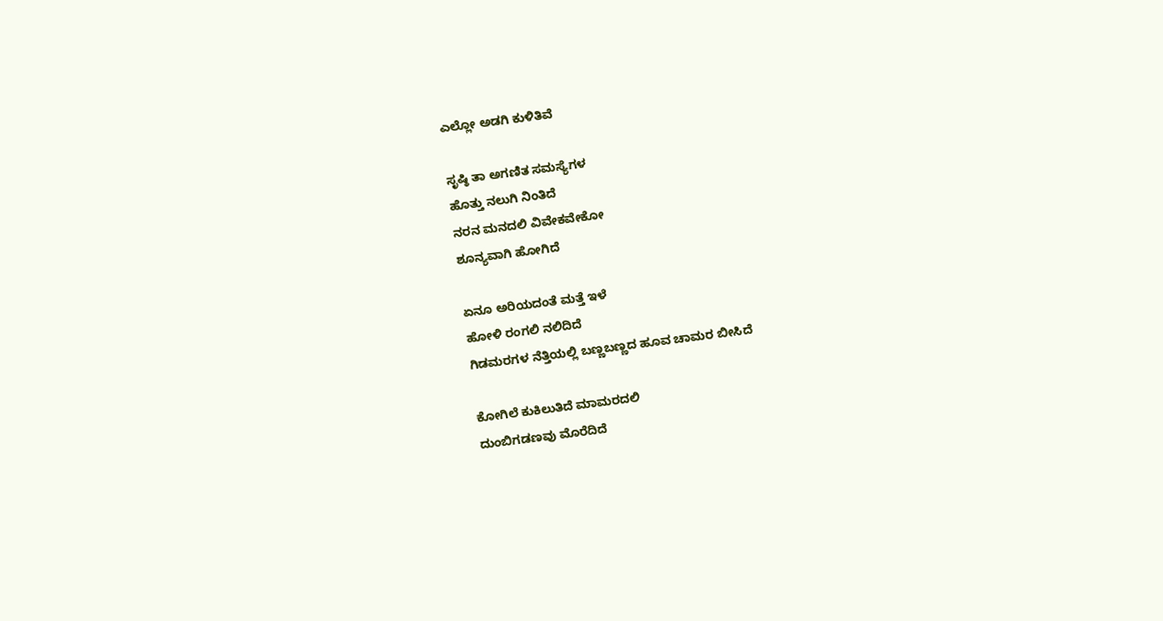ಎಲ್ಲೋ ಅಡಗಿ ಕುಳಿತಿವೆ

ಸೃಷ್ಠಿ ತಾ ಅಗಣಿತ ಸಮಸ್ಯೆಗಳ
ಹೊತ್ತು ನಲುಗಿ ನಿಂತಿದೆ
ನರನ ಮನದಲಿ ವಿವೇಕವೇಕೋ
ಶೂನ್ಯವಾಗಿ ಹೋಗಿದೆ

ಏನೂ ಅರಿಯದಂತೆ ಮತ್ತೆ ಇಳೆ
ಹೋಳಿ ರಂಗಲಿ ನಲಿದಿದೆ
ಗಿಡಮರಗಳ ನೆತ್ತಿಯಲ್ಲಿ ಬಣ್ಣಬಣ್ಣದ ಹೂವ ಚಾಮರ ಬೀಸಿದೆ

ಕೋಗಿಲೆ ಕುಕಿಲುತಿದೆ ಮಾಮರದಲಿ
ದುಂಬಿಗಡಣವು ಮೊರೆದಿದೆ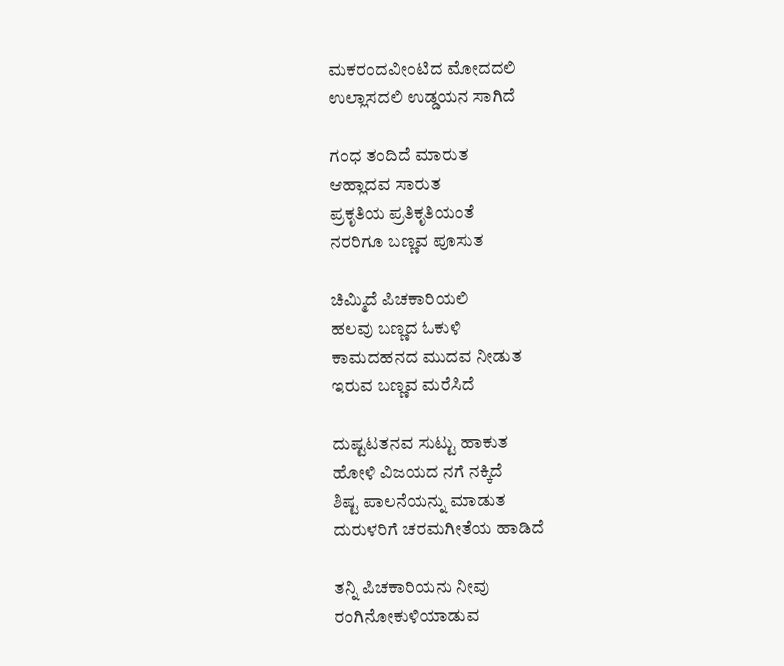ಮಕರಂದವೀಂಟಿದ ಮೋದದಲಿ
ಉಲ್ಲಾಸದಲಿ ಉಡ್ಡಯನ ಸಾಗಿದೆ

ಗಂಧ ತಂದಿದೆ ಮಾರುತ
ಆಹ್ಲಾದವ ಸಾರುತ
ಪ್ರಕೃತಿಯ ಪ್ರತಿಕೃತಿಯಂತೆ
ನರರಿಗೂ ಬಣ್ಣವ ಪೂಸುತ

ಚಿಮ್ಮಿದೆ ಪಿಚಕಾರಿಯಲಿ
ಹಲವು ಬಣ್ಣದ ಓಕುಳಿ
ಕಾಮದಹನದ ಮುದವ ನೀಡುತ
ಇರುವ ಬಣ್ಣವ ಮರೆಸಿದೆ

ದುಷ್ಟಟತನವ ಸುಟ್ಟು ಹಾಕುತ
ಹೋಳಿ ವಿಜಯದ ನಗೆ ನಕ್ಕಿದೆ
ಶಿಷ್ಟ ಪಾಲನೆಯನ್ನು ಮಾಡುತ
ದುರುಳರಿಗೆ ಚರಮಗೀತೆಯ ಹಾಡಿದೆ

ತನ್ನಿ ಪಿಚಕಾರಿಯನು ನೀವು
ರಂಗಿನೋಕುಳಿಯಾಡುವ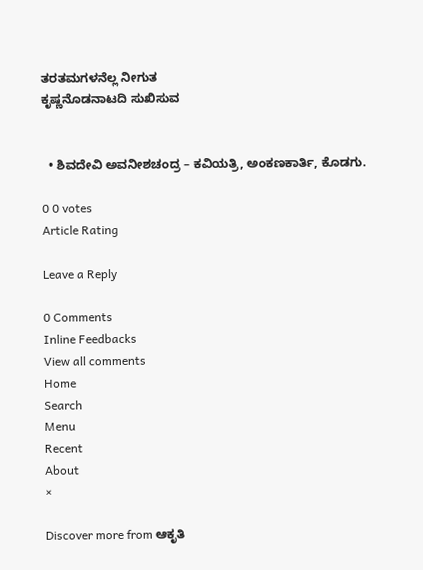ತರತಮಗಳನೆಲ್ಲ ನೀಗುತ
ಕೃಷ್ಣನೊಡನಾಟದಿ ಸುಖಿಸುವ


  • ಶಿವದೇವಿ ಅವನೀಶಚಂದ್ರ – ಕವಿಯತ್ರಿ, ಅಂಕಣಕಾರ್ತಿ, ಕೊಡಗು.

0 0 votes
Article Rating

Leave a Reply

0 Comments
Inline Feedbacks
View all comments
Home
Search
Menu
Recent
About
×

Discover more from ಆಕೃತಿ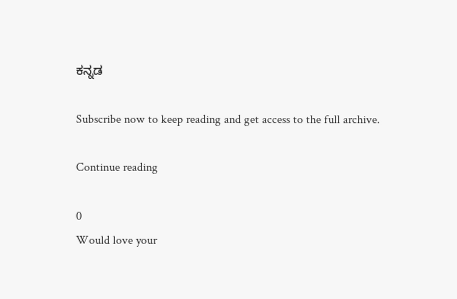ಕನ್ನಡ

Subscribe now to keep reading and get access to the full archive.

Continue reading

0
Would love your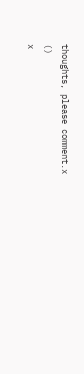thoughts, please comment.x
()
x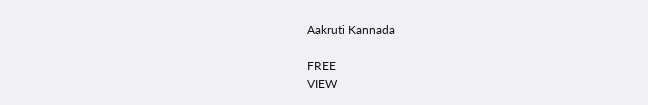Aakruti Kannada

FREE
VIEW